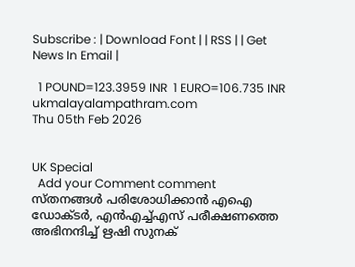Subscribe : | Download Font | | RSS | | Get News In Email |

  1 POUND=123.3959 INR  1 EURO=106.735 INR
ukmalayalampathram.com
Thu 05th Feb 2026


UK Special
  Add your Comment comment
സ്തനങ്ങള്‍ പരിശോധിക്കാന്‍ എഐ ഡോക്ടര്‍, എന്‍എച്ച്എസ് പരീക്ഷണത്തെ അഭിനന്ദിച്ച് ഋഷി സുനക്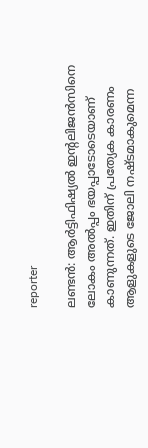reporter

ലണ്ടന്‍: ആര്‍ട്ടിഫിഷ്യല്‍ ഇന്റലിജന്‍സിനെ ലോകം അല്‍പ്പം ഭയപ്പാടോടെയാണ് കാണുന്നത്. ഇതിന് പ്രത്യേക കാരണം ആളുകളുടെ ജോലി നഷ്ടമാകുമെന്ന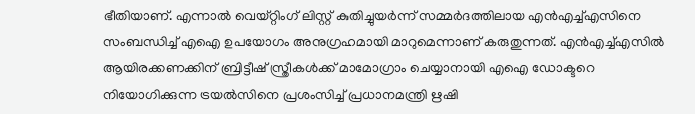ഭീതിയാണ്. എന്നാല്‍ വെയ്റ്റിംഗ് ലിസ്റ്റ് കുതിച്ചുയര്‍ന്ന് സമ്മര്‍ദത്തിലായ എന്‍എച്ച്എസിനെ സംബന്ധിച്ച് എഐ ഉപയോഗം അനുഗ്രഹമായി മാറുമെന്നാണ് കരുതുന്നത്. എന്‍എച്ച്എസില്‍ ആയിരക്കണക്കിന് ബ്രിട്ടീഷ് സ്ത്രീകള്‍ക്ക് മാമോഗ്രാം ചെയ്യാനായി എഐ ഡോക്ടറെ നിയോഗിക്കുന്ന ട്രയല്‍സിനെ പ്രശംസിച്ച് പ്രധാനമന്ത്രി ഋഷി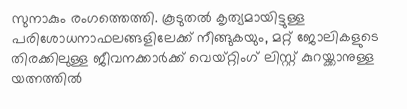സുനാകും രംഗത്തെത്തി. കൂടുതല്‍ കൃത്യമായിട്ടുള്ള പരിശോധനാഫലങ്ങളിലേക്ക് നീങ്ങുകയും, മറ്റ് ജോലികളുടെ തിരക്കിലുള്ള ജീവനക്കാര്‍ക്ക് വെയ്റ്റിംഗ് ലിസ്റ്റ് കുറയ്ക്കാനുള്ള യത്നത്തില്‍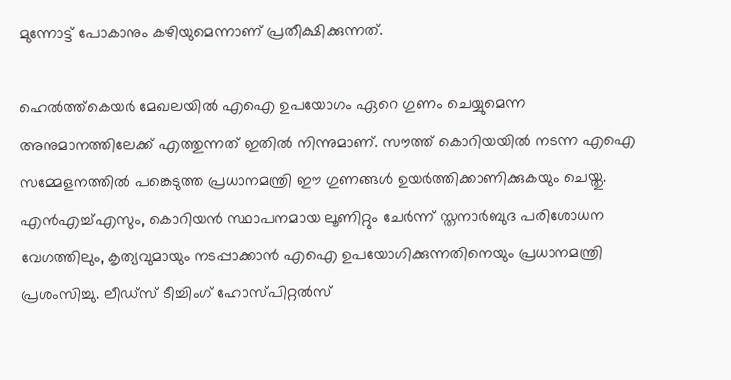മുന്നോട്ട് പോകാനും കഴിയുമെന്നാണ് പ്രതീക്ഷിക്കുന്നത്.

ഹെല്‍ത്ത്കെയര്‍ മേഖലയില്‍ എഐ ഉപയോഗം ഏറെ ഗുണം ചെയ്യുമെന്ന അനുമാനത്തിലേക്ക് എത്തുന്നത് ഇതില്‍ നിന്നുമാണ്. സൗത്ത് കൊറിയയില്‍ നടന്ന എഐ സമ്മേളനത്തില്‍ പങ്കെടുത്ത പ്രധാനമന്ത്രി ഈ ഗുണങ്ങള്‍ ഉയര്‍ത്തിക്കാണിക്കുകയും ചെയ്തു. എന്‍എച്ച്എസും, കൊറിയന്‍ സ്ഥാപനമായ ലൂണിറ്റും ചേര്‍ന്ന് സ്തനാര്‍ബുദ പരിശോധന വേഗത്തിലും, കൃത്യവുമായും നടപ്പാക്കാന്‍ എഐ ഉപയോഗിക്കുന്നതിനെയും പ്രധാനമന്ത്രി പ്രശംസിച്ചു. ലീഡ്സ് ടീച്ചിംഗ് ഹോസ്പിറ്റല്‍സ്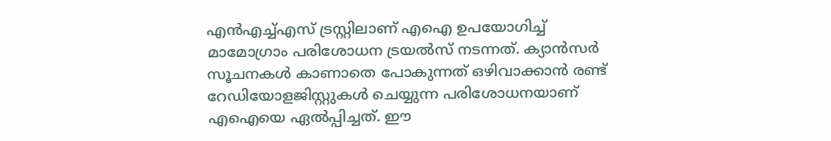എന്‍എച്ച്എസ് ട്രസ്റ്റിലാണ് എഐ ഉപയോഗിച്ച് മാമോഗ്രാം പരിശോധന ട്രയല്‍സ് നടന്നത്. ക്യാന്‍സര്‍ സൂചനകള്‍ കാണാതെ പോകുന്നത് ഒഴിവാക്കാന്‍ രണ്ട് റേഡിയോളജിസ്റ്റുകള്‍ ചെയ്യുന്ന പരിശോധനയാണ് എഐയെ ഏല്‍പ്പിച്ചത്. ഈ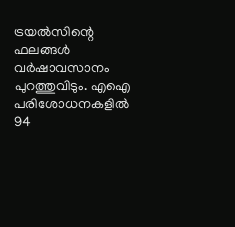ട്രയല്‍സിന്റെ ഫലങ്ങള്‍ വര്‍ഷാവസാനം പുറത്തുവിടും. എഐ പരിശോധനകളില്‍ 94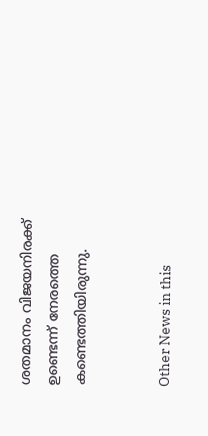ശതമാനം വിജയനിരക്ക് ഉണ്ടെന്ന് നേരത്തെ കണ്ടെത്തിയിരുന്നു.


Other News in this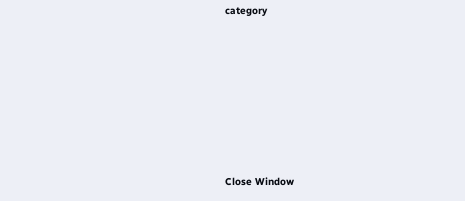category








Close Window